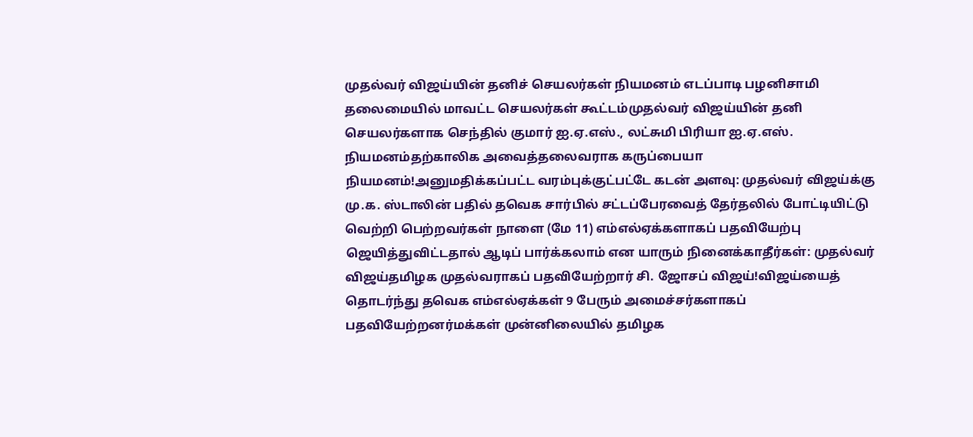முதல்வர் விஜய்யின் தனிச் செயலர்கள் நியமனம் எடப்பாடி பழனிசாமி தலைமையில் மாவட்ட செயலர்கள் கூட்டம்முதல்வர் விஜய்யின் தனி செயலர்களாக செந்தில் குமார் ஐ.ஏ.எஸ்., லட்சுமி பிரியா ஐ.ஏ.எஸ். நியமனம்தற்காலிக அவைத்தலைவராக கருப்பையா நியமனம்!அனுமதிக்கப்பட்ட வரம்புக்குட்பட்டே கடன் அளவு: முதல்வர் விஜய்க்கு மு.க. ஸ்டாலின் பதில் தவெக சார்பில் சட்டப்பேரவைத் தேர்தலில் போட்டியிட்டு வெற்றி பெற்றவர்கள் நாளை (மே 11) எம்எல்ஏக்களாகப் பதவியேற்பு ஜெயித்துவிட்டதால் ஆடிப் பார்க்கலாம் என யாரும் நினைக்காதீர்கள்: முதல்வர் விஜய்தமிழக முதல்வராகப் பதவியேற்றார் சி. ஜோசப் விஜய்!விஜய்யைத் தொடர்ந்து தவெக எம்எல்ஏக்கள் 9 பேரும் அமைச்சர்களாகப் பதவியேற்றனர்மக்கள் முன்னிலையில் தமிழக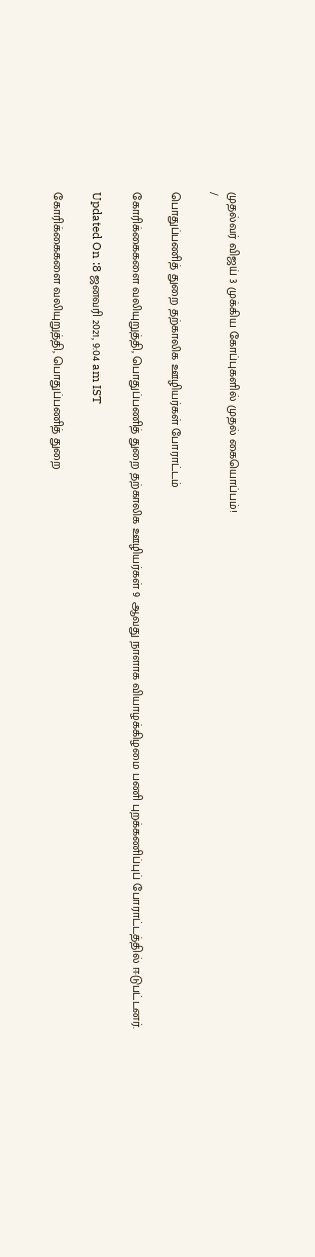முதல்வர் விஜய் 3 முக்கிய கோப்புகளில் முதல் கையொப்பம்!
/

பொதுப்பணித் துறை தற்காலிக ஊழியர்கள் போராட்டம்

கோரிக்கைகளை வலியுறுத்தி, பொதுப்பணித் துறை தற்காலிக ஊழியர்கள் 9 ஆவது நாளாக வியாழக்கிழமை பணி புறக்கணிப்புப் போராட்டத்தில் ஈடுபட்டனர்.

Updated On :8 ஜனவரி 2021, 9:04 am IST

கோரிக்கைகளை வலியுறுத்தி, பொதுப்பணித் துறை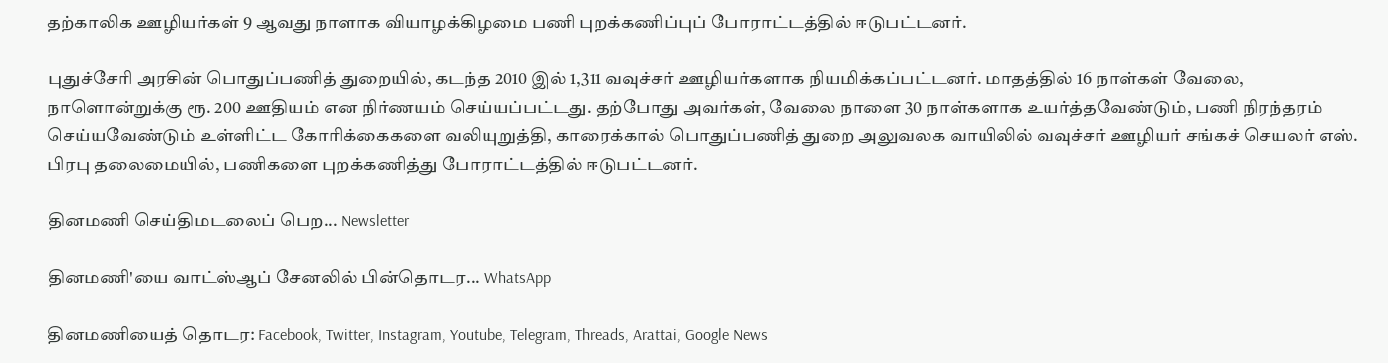தற்காலிக ஊழியர்கள் 9 ஆவது நாளாக வியாழக்கிழமை பணி புறக்கணிப்புப் போராட்டத்தில் ஈடுபட்டனர்.

புதுச்சேரி அரசின் பொதுப்பணித் துறையில், கடந்த 2010 இல் 1,311 வவுச்சர் ஊழியர்களாக நியமிக்கப்பட்டனர். மாதத்தில் 16 நாள்கள் வேலை, நாளொன்றுக்கு ரூ. 200 ஊதியம் என நிர்ணயம் செய்யப்பட்டது. தற்போது அவர்கள், வேலை நாளை 30 நாள்களாக உயர்த்தவேண்டும், பணி நிரந்தரம் செய்யவேண்டும் உள்ளிட்ட கோரிக்கைகளை வலியுறுத்தி, காரைக்கால் பொதுப்பணித் துறை அலுவலக வாயிலில் வவுச்சர் ஊழியர் சங்கச் செயலர் எஸ். பிரபு தலைமையில், பணிகளை புறக்கணித்து போராட்டத்தில் ஈடுபட்டனர்.

தினமணி செய்திமடலைப் பெற... Newsletter

தினமணி'யை வாட்ஸ்ஆப் சேனலில் பின்தொடர... WhatsApp

தினமணியைத் தொடர: Facebook, Twitter, Instagram, Youtube, Telegram, Threads, Arattai, Google News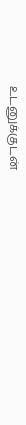உடனுக்குடன்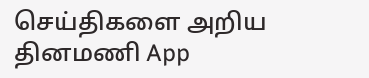செய்திகளை அறிய தினமணி App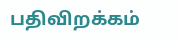பதிவிறக்கம்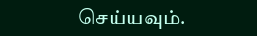செய்யவும்.